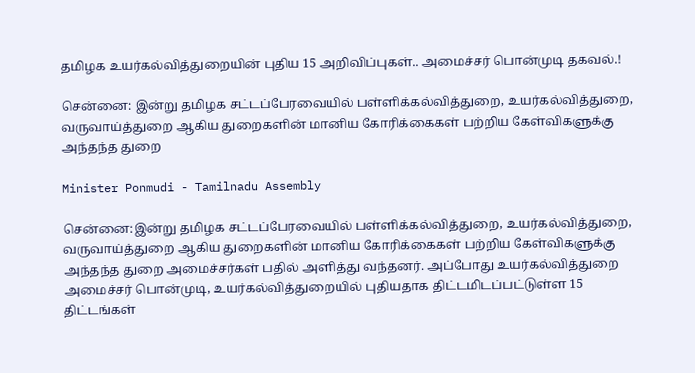தமிழக உயர்கல்வித்துறையின் புதிய 15 அறிவிப்புகள்.. அமைச்சர் பொன்முடி தகவல்.!

சென்னை: இன்று தமிழக சட்டப்பேரவையில் பள்ளிக்கல்வித்துறை, உயர்கல்வித்துறை, வருவாய்த்துறை ஆகிய துறைகளின் மானிய கோரிக்கைகள் பற்றிய கேள்விகளுக்கு அந்தந்த துறை

Minister Ponmudi - Tamilnadu Assembly

சென்னை:இன்று தமிழக சட்டப்பேரவையில் பள்ளிக்கல்வித்துறை, உயர்கல்வித்துறை, வருவாய்த்துறை ஆகிய துறைகளின் மானிய கோரிக்கைகள் பற்றிய கேள்விகளுக்கு அந்தந்த துறை அமைச்சர்கள் பதில் அளித்து வந்தனர். அப்போது உயர்கல்வித்துறை அமைச்சர் பொன்முடி, உயர்கல்வித்துறையில் புதியதாக திட்டமிடப்பட்டுள்ள 15 திட்டங்கள்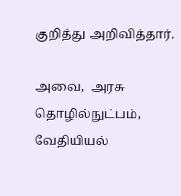குறித்து அறிவித்தார்.

அவை,  அரசு தொழில்நுட்பம், வேதியியல்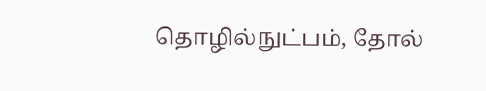தொழில்நுட்பம், தோல்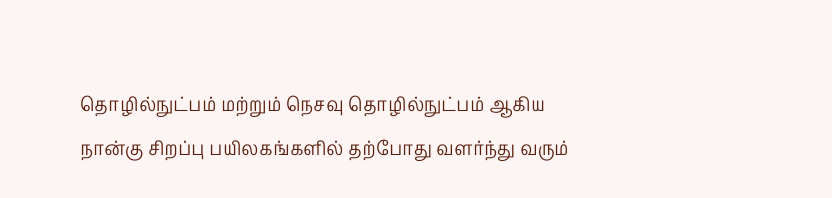தொழில்நுட்பம் மற்றும் நெசவு தொழில்நுட்பம் ஆகிய நான்கு சிறப்பு பயிலகங்களில் தற்போது வளர்ந்து வரும்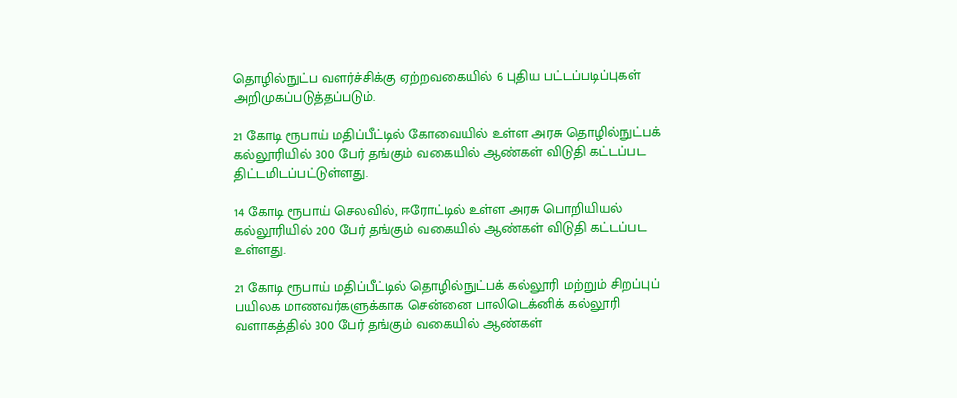தொழில்நுட்ப வளர்ச்சிக்கு ஏற்றவகையில் 6 புதிய பட்டப்படிப்புகள் அறிமுகப்படுத்தப்படும்.

21 கோடி ரூபாய் மதிப்பீட்டில் கோவையில் உள்ள அரசு தொழில்நுட்பக் கல்லூரியில் 300 பேர் தங்கும் வகையில் ஆண்கள் விடுதி கட்டப்பட திட்டமிடப்பட்டுள்ளது.

14 கோடி ரூபாய் செலவில், ஈரோட்டில் உள்ள அரசு பொறியியல் கல்லூரியில் 200 பேர் தங்கும் வகையில் ஆண்கள் விடுதி கட்டப்பட உள்ளது.

21 கோடி ரூபாய் மதிப்பீட்டில் தொழில்நுட்பக் கல்லூரி மற்றும் சிறப்புப் பயிலக மாணவர்களுக்காக சென்னை பாலிடெக்னிக் கல்லூரி வளாகத்தில் 300 பேர் தங்கும் வகையில் ஆண்கள்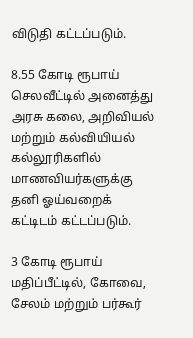விடுதி கட்டப்படும்.

8.55 கோடி ரூபாய் செலவீட்டில் அனைத்து அரசு கலை, அறிவியல் மற்றும் கல்வியியல் கல்லூரிகளில் மாணவியர்களுக்கு தனி ஓய்வறைக் கட்டிடம் கட்டப்படும்.

3 கோடி ரூபாய் மதிப்பீட்டில், கோவை, சேலம் மற்றும் பர்கூர்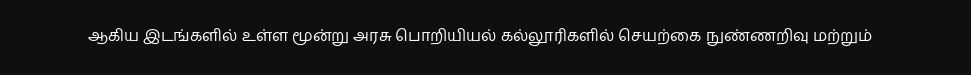ஆகிய இடங்களில் உள்ள மூன்று அரசு பொறியியல் கல்லூரிகளில் செயற்கை நுண்ணறிவு மற்றும்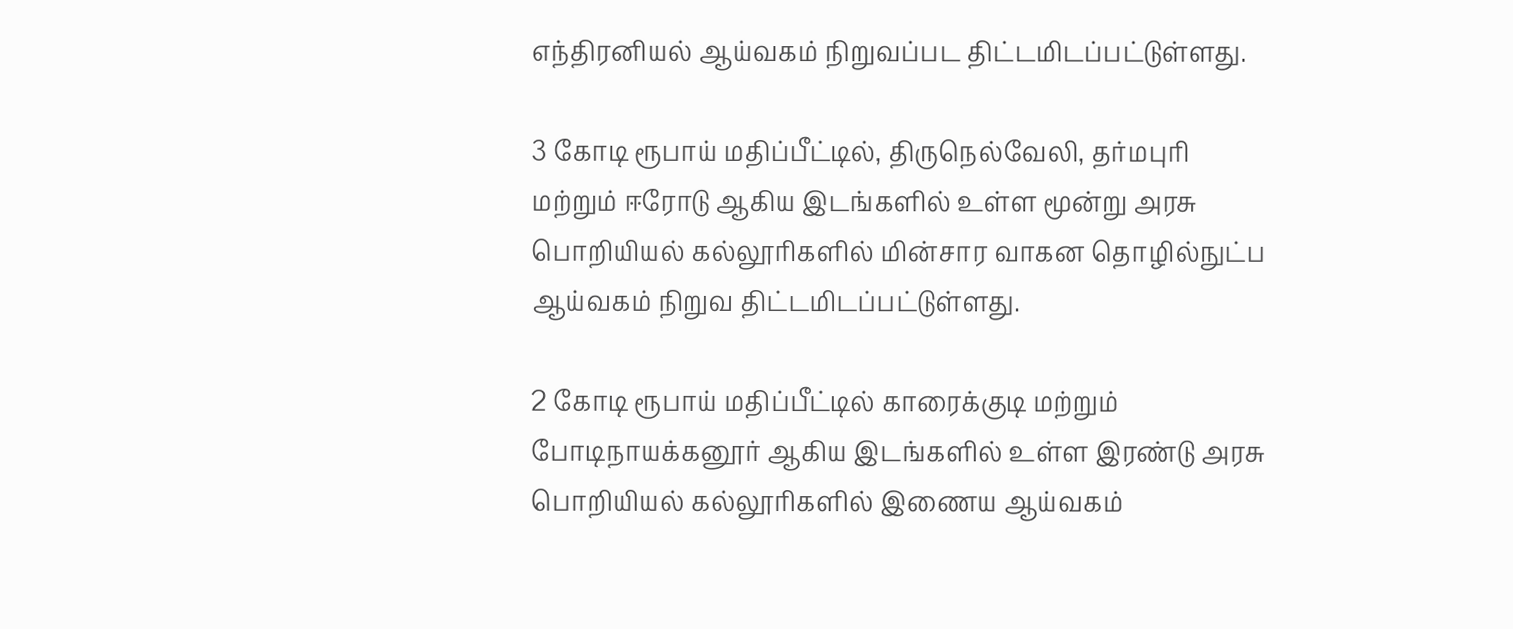எந்திரனியல் ஆய்வகம் நிறுவப்பட திட்டமிடப்பட்டுள்ளது.

3 கோடி ரூபாய் மதிப்பீட்டில், திருநெல்வேலி, தர்மபுரி மற்றும் ஈரோடு ஆகிய இடங்களில் உள்ள மூன்று அரசு பொறியியல் கல்லூரிகளில் மின்சார வாகன தொழில்நுட்ப ஆய்வகம் நிறுவ திட்டமிடப்பட்டுள்ளது.

2 கோடி ரூபாய் மதிப்பீட்டில் காரைக்குடி மற்றும் போடிநாயக்கனூர் ஆகிய இடங்களில் உள்ள இரண்டு அரசு பொறியியல் கல்லூரிகளில் இணைய ஆய்வகம்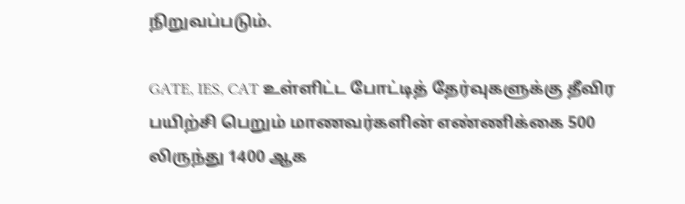நிறுவப்படும்.

GATE, IES, CAT உள்ளிட்ட போட்டித் தேர்வுகளுக்கு தீவிர பயிற்சி பெறும் மாணவர்களின் எண்ணிக்கை 500 லிருந்து 1400 ஆக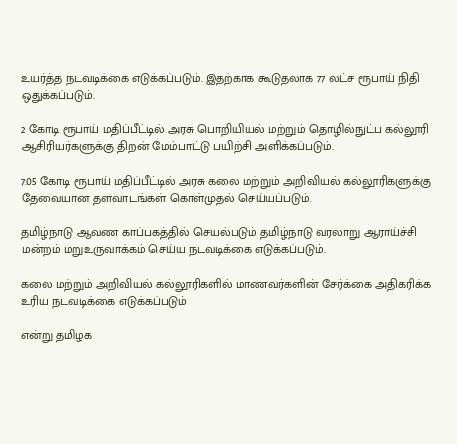உயர்த்த நடவடிக்கை எடுக்கப்படும். இதற்காக கூடுதலாக 77 லட்ச ரூபாய் நிதி ஒதுக்கப்படும்.

2 கோடி ரூபாய் மதிப்பீட்டில் அரசு பொறியியல் மற்றும் தொழில்நுட்ப கல்லூரி ஆசிரியர்களுக்கு திறன் மேம்பாட்டு பயிற்சி அளிக்கப்படும்.

7.05 கோடி ரூபாய் மதிப்பீட்டில் அரசு கலை மற்றும் அறிவியல் கல்லூரிகளுக்கு தேவையான தளவாடங்கள் கொள்முதல் செய்யப்படும்.

தமிழ்நாடு ஆவண காப்பகத்தில் செயல்படும் தமிழ்நாடு வரலாறு ஆராய்ச்சி மன்றம் மறுஉருவாக்கம் செய்ய நடவடிக்கை எடுக்கப்படும்.

கலை மற்றும் அறிவியல் கல்லூரிகளில் மாணவர்களின் சேர்க்கை அதிகரிக்க உரிய நடவடிக்கை எடுக்கப்படும்

என்று தமிழக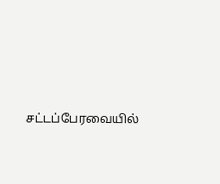சட்டப்பேரவையில்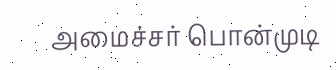அமைச்சர் பொன்முடி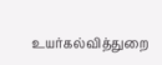உயர்கல்வித்துறை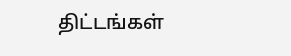திட்டங்கள்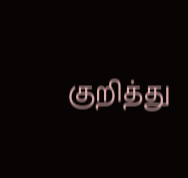குறித்து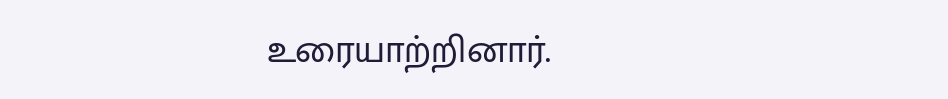உரையாற்றினார்.